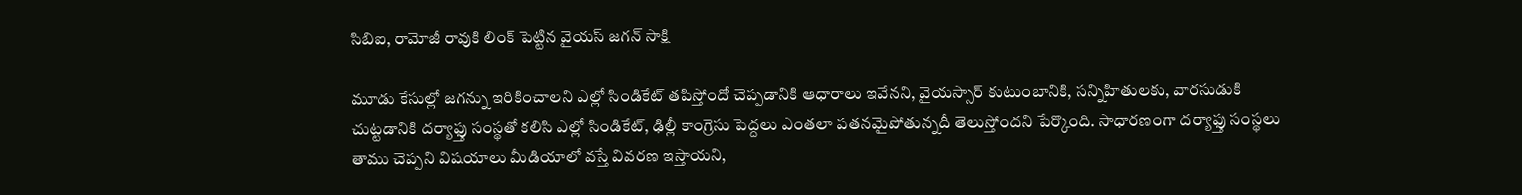సిబిఐ, రామోజీ రావుకి లింక్ పెట్టిన వైయస్ జగన్ సాక్షి

మూడు కేసుల్లో జగన్ను ఇరికించాలని ఎల్లో సిండికేట్ తపిస్తోందో చెప్పడానికి ఆధారాలు ఇవేనని, వైయస్సార్ కుటుంబానికి, సన్నిహితులకు, వారసుడుకి చుట్టడానికి దర్యాఫ్తు సంస్థతో కలిసి ఎల్లో సిండికేట్, ఢిల్లీ కాంగ్రెసు పెద్దలు ఎంతలా పతనమైపోతున్నదీ తెలుస్తోందని పేర్కొంది. సాధారణంగా దర్యాఫ్తు సంస్థలు తాము చెప్పని విషయాలు మీడియాలో వస్తే వివరణ ఇస్తాయని,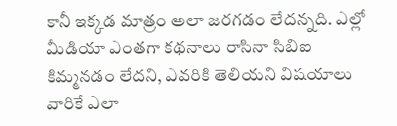కానీ ఇక్కడ మాత్రం అలా జరగడం లేదన్నది. ఎల్లో మీడియా ఎంతగా కథనాలు రాసినా సిబిఐ కిమ్మనడం లేదని, ఎవరికి తెలియని విషయాలు వారికే ఎలా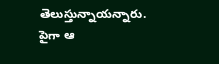తెలుస్తున్నాయన్నారు. పైగా ఆ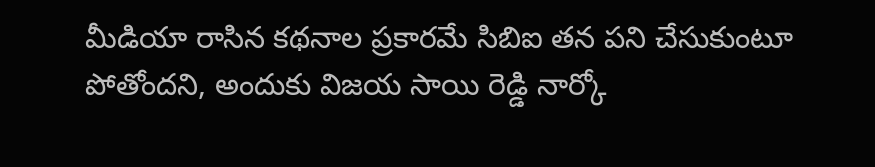మీడియా రాసిన కథనాల ప్రకారమే సిబిఐ తన పని చేసుకుంటూ పోతోందని, అందుకు విజయ సాయి రెడ్డి నార్కో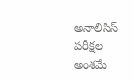అనాలిసిస్ పరీక్షల అంశమే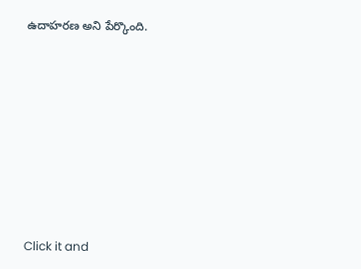ఉదాహరణ అని పేర్కొంది.












Click it and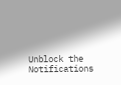Unblock the Notifications